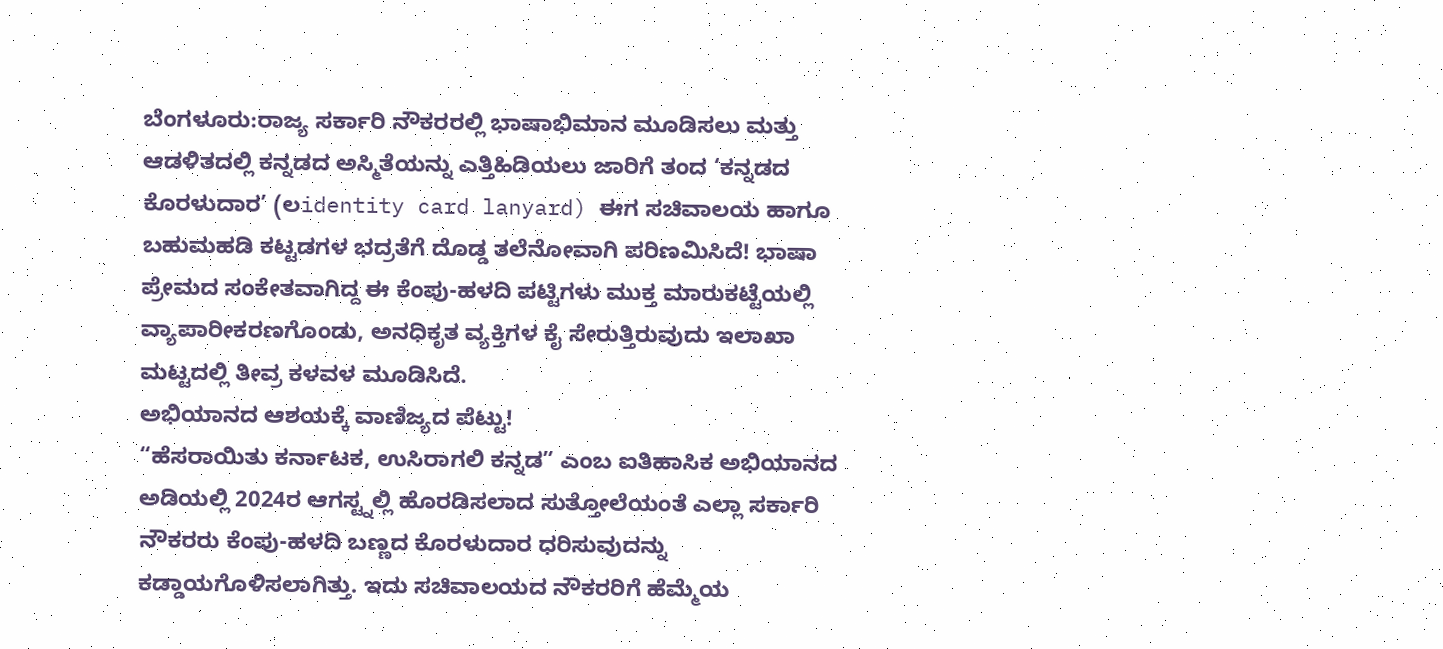ಬೆಂಗಳೂರು:ರಾಜ್ಯ ಸರ್ಕಾರಿ ನೌಕರರಲ್ಲಿ ಭಾಷಾಭಿಮಾನ ಮೂಡಿಸಲು ಮತ್ತು ಆಡಳಿತದಲ್ಲಿ ಕನ್ನಡದ ಅಸ್ಮಿತೆಯನ್ನು ಎತ್ತಿಹಿಡಿಯಲು ಜಾರಿಗೆ ತಂದ ‘ಕನ್ನಡದ ಕೊರಳುದಾರ’ (ಲidentity card lanyard) ಈಗ ಸಚಿವಾಲಯ ಹಾಗೂ ಬಹುಮಹಡಿ ಕಟ್ಟಡಗಳ ಭದ್ರತೆಗೆ ದೊಡ್ಡ ತಲೆನೋವಾಗಿ ಪರಿಣಮಿಸಿದೆ! ಭಾಷಾ ಪ್ರೇಮದ ಸಂಕೇತವಾಗಿದ್ದ ಈ ಕೆಂಪು-ಹಳದಿ ಪಟ್ಟಿಗಳು ಮುಕ್ತ ಮಾರುಕಟ್ಟೆಯಲ್ಲಿ ವ್ಯಾಪಾರೀಕರಣಗೊಂಡು, ಅನಧಿಕೃತ ವ್ಯಕ್ತಿಗಳ ಕೈ ಸೇರುತ್ತಿರುವುದು ಇಲಾಖಾ ಮಟ್ಟದಲ್ಲಿ ತೀವ್ರ ಕಳವಳ ಮೂಡಿಸಿದೆ.
ಅಭಿಯಾನದ ಆಶಯಕ್ಕೆ ವಾಣಿಜ್ಯದ ಪೆಟ್ಟು!
“ಹೆಸರಾಯಿತು ಕರ್ನಾಟಕ, ಉಸಿರಾಗಲಿ ಕನ್ನಡ” ಎಂಬ ಐತಿಹಾಸಿಕ ಅಭಿಯಾನದ ಅಡಿಯಲ್ಲಿ 2024ರ ಆಗಸ್ಟ್ನಲ್ಲಿ ಹೊರಡಿಸಲಾದ ಸುತ್ತೋಲೆಯಂತೆ ಎಲ್ಲಾ ಸರ್ಕಾರಿ ನೌಕರರು ಕೆಂಪು-ಹಳದಿ ಬಣ್ಣದ ಕೊರಳುದಾರ ಧರಿಸುವುದನ್ನು ಕಡ್ಡಾಯಗೊಳಿಸಲಾಗಿತ್ತು. ಇದು ಸಚಿವಾಲಯದ ನೌಕರರಿಗೆ ಹೆಮ್ಮೆಯ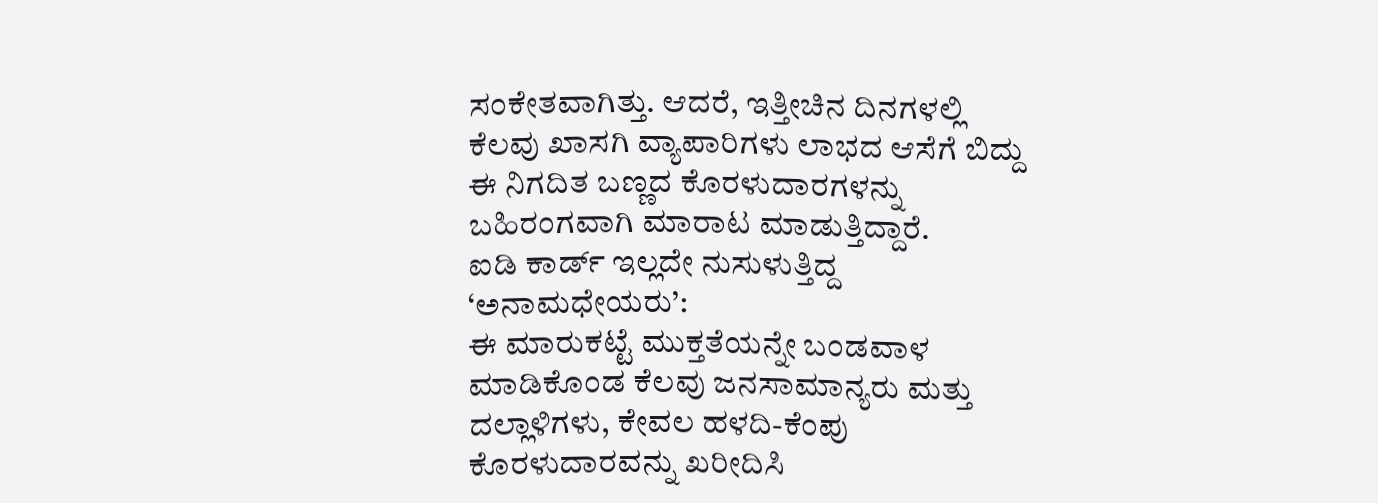ಸಂಕೇತವಾಗಿತ್ತು. ಆದರೆ, ಇತ್ತೀಚಿನ ದಿನಗಳಲ್ಲಿ ಕೆಲವು ಖಾಸಗಿ ವ್ಯಾಪಾರಿಗಳು ಲಾಭದ ಆಸೆಗೆ ಬಿದ್ದು ಈ ನಿಗದಿತ ಬಣ್ಣದ ಕೊರಳುದಾರಗಳನ್ನು ಬಹಿರಂಗವಾಗಿ ಮಾರಾಟ ಮಾಡುತ್ತಿದ್ದಾರೆ.
ಐಡಿ ಕಾರ್ಡ್ ಇಲ್ಲದೇ ನುಸುಳುತ್ತಿದ್ದ ‘ಅನಾಮಧೇಯರು’:
ಈ ಮಾರುಕಟ್ಟೆ ಮುಕ್ತತೆಯನ್ನೇ ಬಂಡವಾಳ ಮಾಡಿಕೊಂಡ ಕೆಲವು ಜನಸಾಮಾನ್ಯರು ಮತ್ತು ದಲ್ಲಾಳಿಗಳು, ಕೇವಲ ಹಳದಿ-ಕೆಂಪು ಕೊರಳುದಾರವನ್ನು ಖರೀದಿಸಿ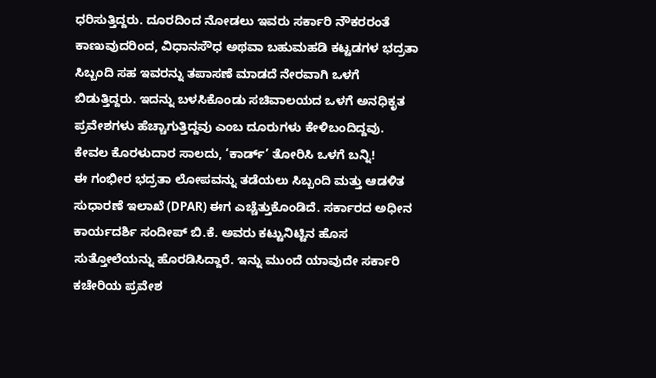ಧರಿಸುತ್ತಿದ್ದರು. ದೂರದಿಂದ ನೋಡಲು ಇವರು ಸರ್ಕಾರಿ ನೌಕರರಂತೆ ಕಾಣುವುದರಿಂದ, ವಿಧಾನಸೌಧ ಅಥವಾ ಬಹುಮಹಡಿ ಕಟ್ಟಡಗಳ ಭದ್ರತಾ ಸಿಬ್ಬಂದಿ ಸಹ ಇವರನ್ನು ತಪಾಸಣೆ ಮಾಡದೆ ನೇರವಾಗಿ ಒಳಗೆ ಬಿಡುತ್ತಿದ್ದರು. ಇದನ್ನು ಬಳಸಿಕೊಂಡು ಸಚಿವಾಲಯದ ಒಳಗೆ ಅನಧಿಕೃತ ಪ್ರವೇಶಗಳು ಹೆಚ್ಚಾಗುತ್ತಿದ್ದವು ಎಂಬ ದೂರುಗಳು ಕೇಳಿಬಂದಿದ್ದವು.
ಕೇವಲ ಕೊರಳುದಾರ ಸಾಲದು, ‘ಕಾರ್ಡ್’ ತೋರಿಸಿ ಒಳಗೆ ಬನ್ನಿ!
ಈ ಗಂಭೀರ ಭದ್ರತಾ ಲೋಪವನ್ನು ತಡೆಯಲು ಸಿಬ್ಬಂದಿ ಮತ್ತು ಆಡಳಿತ ಸುಧಾರಣೆ ಇಲಾಖೆ (DPAR) ಈಗ ಎಚ್ಚೆತ್ತುಕೊಂಡಿದೆ. ಸರ್ಕಾರದ ಅಧೀನ ಕಾರ್ಯದರ್ಶಿ ಸಂದೀಪ್ ಬಿ.ಕೆ. ಅವರು ಕಟ್ಟುನಿಟ್ಟಿನ ಹೊಸ ಸುತ್ತೋಲೆಯನ್ನು ಹೊರಡಿಸಿದ್ದಾರೆ. ಇನ್ನು ಮುಂದೆ ಯಾವುದೇ ಸರ್ಕಾರಿ ಕಚೇರಿಯ ಪ್ರವೇಶ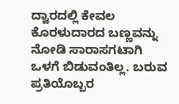ದ್ವಾರದಲ್ಲಿ ಕೇವಲ ಕೊರಳುದಾರದ ಬಣ್ಣವನ್ನು ನೋಡಿ ಸಾರಾಸಗಟಾಗಿ ಒಳಗೆ ಬಿಡುವಂತಿಲ್ಲ. ಬರುವ ಪ್ರತಿಯೊಬ್ಬರ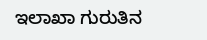ಇಲಾಖಾ ಗುರುತಿನ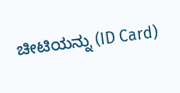ಚೀಟಿಯನ್ನು (ID Card)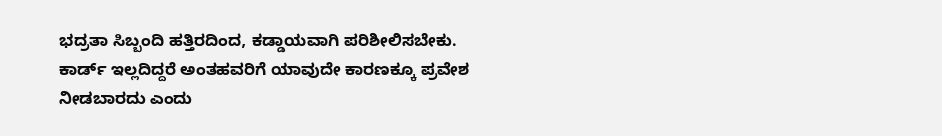ಭದ್ರತಾ ಸಿಬ್ಬಂದಿ ಹತ್ತಿರದಿಂದ, ಕಡ್ಡಾಯವಾಗಿ ಪರಿಶೀಲಿಸಬೇಕು. ಕಾರ್ಡ್ ಇಲ್ಲದಿದ್ದರೆ ಅಂತಹವರಿಗೆ ಯಾವುದೇ ಕಾರಣಕ್ಕೂ ಪ್ರವೇಶ ನೀಡಬಾರದು ಎಂದು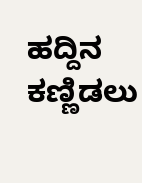ಹದ್ದಿನ ಕಣ್ಣಿಡಲು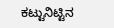ಕಟ್ಟುನಿಟ್ಟಿನ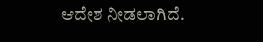ಆದೇಶ ನೀಡಲಾಗಿದೆ.